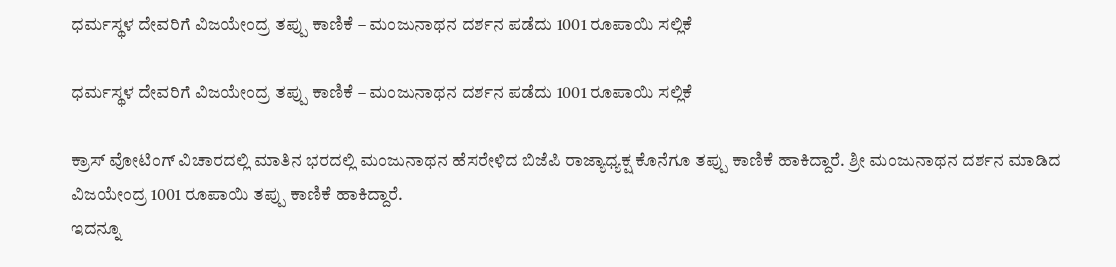ಧರ್ಮಸ್ಥಳ ದೇವರಿಗೆ ವಿಜಯೇಂದ್ರ ತಪ್ಪು ಕಾಣಿಕೆ – ಮಂಜುನಾಥನ ದರ್ಶನ ಪಡೆದು 1001 ರೂಪಾಯಿ ಸಲ್ಲಿಕೆ

ಧರ್ಮಸ್ಥಳ ದೇವರಿಗೆ ವಿಜಯೇಂದ್ರ ತಪ್ಪು ಕಾಣಿಕೆ – ಮಂಜುನಾಥನ ದರ್ಶನ ಪಡೆದು 1001 ರೂಪಾಯಿ ಸಲ್ಲಿಕೆ

ಕ್ರಾಸ್ ವೋಟಿಂಗ್ ವಿಚಾರದಲ್ಲಿ ಮಾತಿನ ಭರದಲ್ಲಿ ಮಂಜುನಾಥನ ಹೆಸರೇಳಿದ ಬಿಜೆಪಿ ರಾಜ್ಯಾಧ್ಯಕ್ಷ ಕೊನೆಗೂ ತಪ್ಪು ಕಾಣಿಕೆ ಹಾಕಿದ್ದಾರೆ. ಶ್ರೀ ಮಂಜುನಾಥನ ದರ್ಶನ ಮಾಡಿದ ವಿಜಯೇಂದ್ರ 1001 ರೂಪಾಯಿ ತಪ್ಪು ಕಾಣಿಕೆ ಹಾಕಿದ್ದಾರೆ.
ಇದನ್ನೂ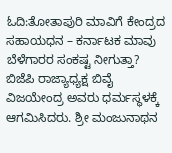ಓದಿ:ತೋತಾಪುರಿ ಮಾವಿಗೆ ಕೇಂದ್ರದ ಸಹಾಯಧನ – ಕರ್ನಾಟಕ ಮಾವು ಬೆಳೆಗಾರರ ಸಂಕಷ್ಟ ನೀಗುತ್ತಾ?
ಬಿಜೆಪಿ ರಾಜ್ಯಾಧ್ಯಕ್ಷ ಬಿವೈ ವಿಜಯೇಂದ್ರ ಅವರು ಧರ್ಮಸ್ಥಳಕ್ಕೆ ಆಗಮಿಸಿದರು. ಶ್ರೀ ಮಂಜುನಾಥನ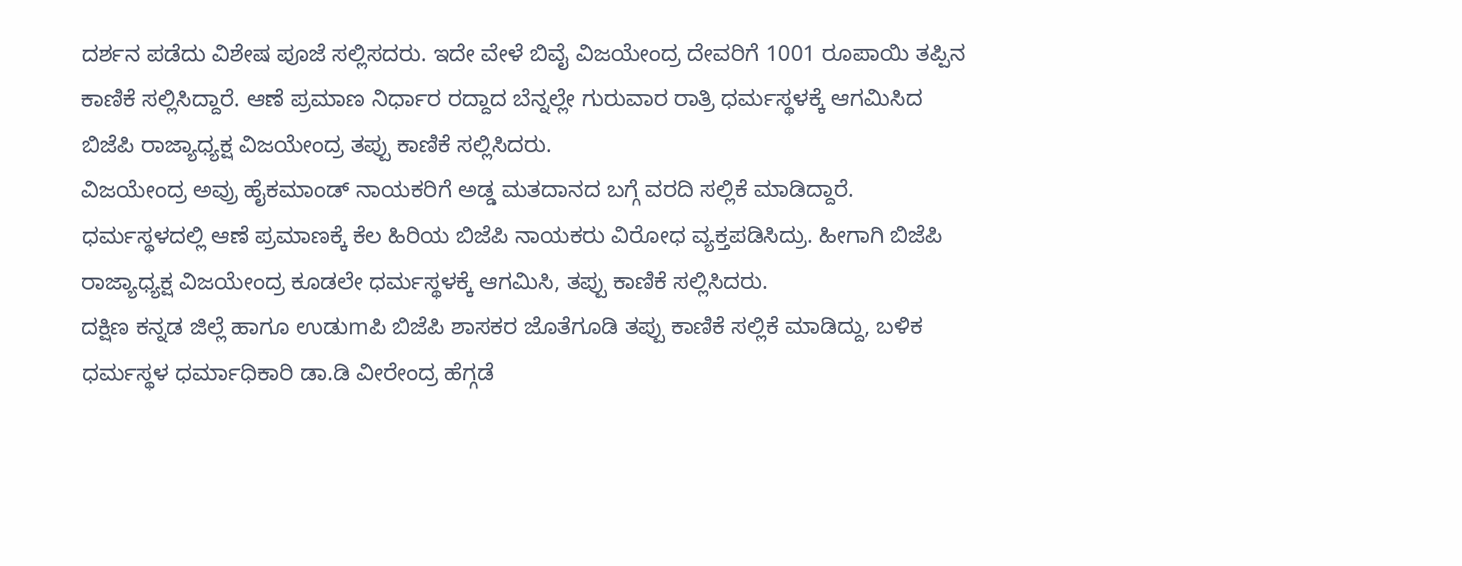ದರ್ಶನ ಪಡೆದು ವಿಶೇಷ ಪೂಜೆ ಸಲ್ಲಿಸದರು. ಇದೇ ವೇಳೆ ಬಿವೈ ವಿಜಯೇಂದ್ರ ದೇವರಿಗೆ 1001 ರೂಪಾಯಿ ತಪ್ಪಿನ ಕಾಣಿಕೆ ಸಲ್ಲಿಸಿದ್ದಾರೆ. ಆಣೆ ಪ್ರಮಾಣ ನಿರ್ಧಾರ ರದ್ದಾದ ಬೆನ್ನಲ್ಲೇ ಗುರುವಾರ ರಾತ್ರಿ ಧರ್ಮಸ್ಥಳಕ್ಕೆ ಆಗಮಿಸಿದ ಬಿಜೆಪಿ ರಾಜ್ಯಾಧ್ಯಕ್ಷ ವಿಜಯೇಂದ್ರ ತಪ್ಪು ಕಾಣಿಕೆ ಸಲ್ಲಿಸಿದರು.
ವಿಜಯೇಂದ್ರ ಅವ್ರು ಹೈಕಮಾಂಡ್ ನಾಯಕರಿಗೆ ಅಡ್ಡ ಮತದಾನದ ಬಗ್ಗೆ ವರದಿ ಸಲ್ಲಿಕೆ ಮಾಡಿದ್ದಾರೆ. ಧರ್ಮಸ್ಥಳದಲ್ಲಿ ಆಣೆ ಪ್ರಮಾಣಕ್ಕೆ ಕೆಲ ಹಿರಿಯ ಬಿಜೆಪಿ ನಾಯಕರು ವಿರೋಧ ವ್ಯಕ್ತಪಡಿಸಿದ್ರು. ಹೀಗಾಗಿ ಬಿಜೆಪಿ ರಾಜ್ಯಾಧ್ಯಕ್ಷ ವಿಜಯೇಂದ್ರ ಕೂಡಲೇ ಧರ್ಮಸ್ಥಳಕ್ಕೆ ಆಗಮಿಸಿ, ತಪ್ಪು ಕಾಣಿಕೆ ಸಲ್ಲಿಸಿದರು.
ದಕ್ಷಿಣ ಕನ್ನಡ ಜಿಲ್ಲೆ ಹಾಗೂ ಉಡುmಪಿ ಬಿಜೆಪಿ ಶಾಸಕರ ಜೊತೆಗೂಡಿ ತಪ್ಪು ಕಾಣಿಕೆ ಸಲ್ಲಿಕೆ ಮಾಡಿದ್ದು, ಬಳಿಕ ಧರ್ಮಸ್ಥಳ ಧರ್ಮಾಧಿಕಾರಿ ಡಾ.ಡಿ ವೀರೇಂದ್ರ ಹೆಗ್ಗಡೆ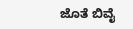ಜೊತೆ ಬಿವೈ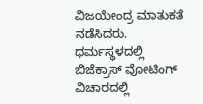ವಿಜಯೇಂದ್ರ ಮಾತುಕತೆ ನಡೆಸಿದರು. ಧರ್ಮಸ್ಥಳದಲ್ಲಿ ಬಿಜೆಕ್ರಾಸ್ ವೋಟಿಂಗ್ ವಿಚಾರದಲ್ಲಿ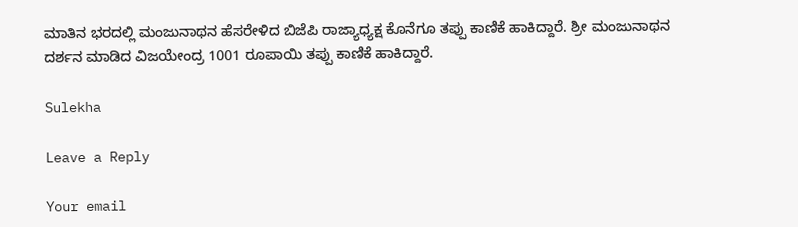ಮಾತಿನ ಭರದಲ್ಲಿ ಮಂಜುನಾಥನ ಹೆಸರೇಳಿದ ಬಿಜೆಪಿ ರಾಜ್ಯಾಧ್ಯಕ್ಷ ಕೊನೆಗೂ ತಪ್ಪು ಕಾಣಿಕೆ ಹಾಕಿದ್ದಾರೆ. ಶ್ರೀ ಮಂಜುನಾಥನ ದರ್ಶನ ಮಾಡಿದ ವಿಜಯೇಂದ್ರ 1001 ರೂಪಾಯಿ ತಪ್ಪು ಕಾಣಿಕೆ ಹಾಕಿದ್ದಾರೆ.

Sulekha

Leave a Reply

Your email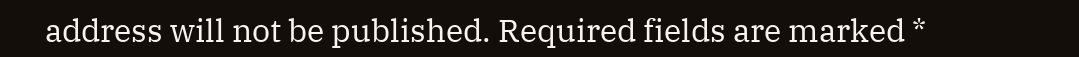address will not be published. Required fields are marked *